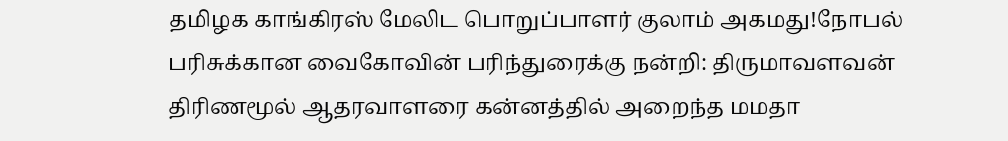தமிழக காங்கிரஸ் மேலிட பொறுப்பாளர் குலாம் அகமது!நோபல் பரிசுக்கான வைகோவின் பரிந்துரைக்கு நன்றி: திருமாவளவன் திரிணமூல் ஆதரவாளரை கன்னத்தில் அறைந்த மமதா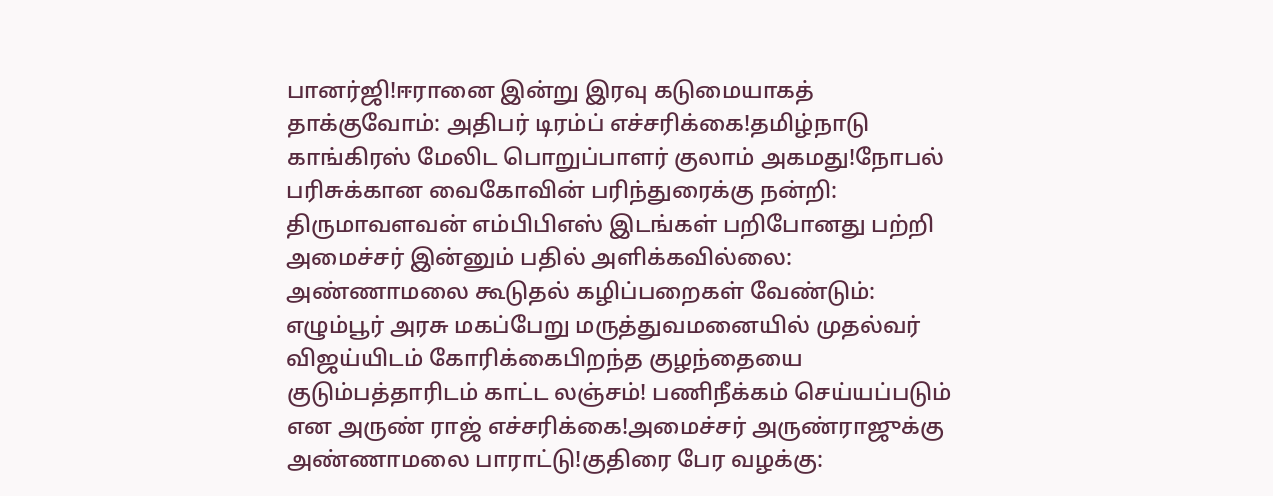பானர்ஜி!ஈரானை இன்று இரவு கடுமையாகத் தாக்குவோம்: அதிபர் டிரம்ப் எச்சரிக்கை!தமிழ்நாடு காங்கிரஸ் மேலிட பொறுப்பாளர் குலாம் அகமது!நோபல் பரிசுக்கான வைகோவின் பரிந்துரைக்கு நன்றி: திருமாவளவன் எம்பிபிஎஸ் இடங்கள் பறிபோனது பற்றி அமைச்சர் இன்னும் பதில் அளிக்கவில்லை: அண்ணாமலை கூடுதல் கழிப்பறைகள் வேண்டும்: எழும்பூர் அரசு மகப்பேறு மருத்துவமனையில் முதல்வர் விஜய்யிடம் கோரிக்கைபிறந்த குழந்தையை குடும்பத்தாரிடம் காட்ட லஞ்சம்! பணிநீக்கம் செய்யப்படும் என அருண் ராஜ் எச்சரிக்கை!அமைச்சர் அருண்ராஜுக்கு அண்ணாமலை பாராட்டு!குதிரை பேர வழக்கு: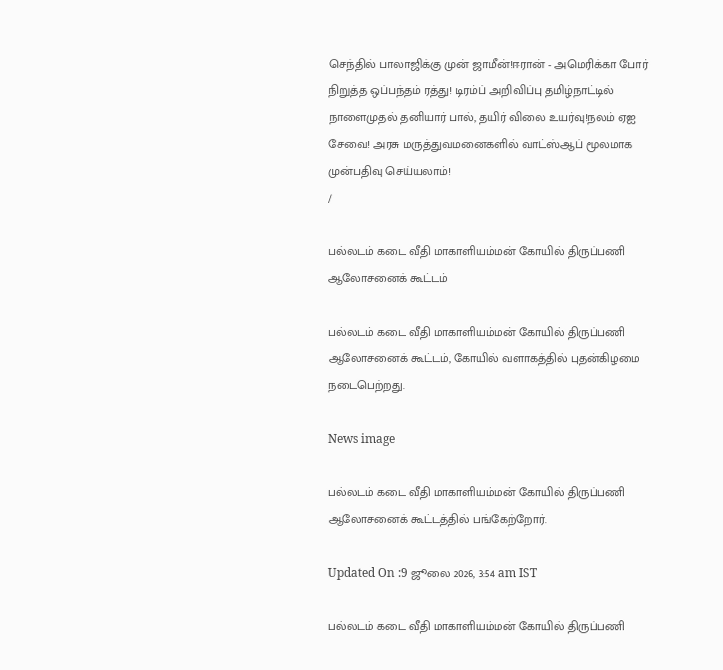செந்தில் பாலாஜிக்கு முன் ஜாமீன்!ஈரான் - அமெரிக்கா போர் நிறுத்த ஒப்பந்தம் ரத்து! டிரம்ப் அறிவிப்பு தமிழ்நாட்டில் நாளைமுதல் தனியார் பால், தயிர் விலை உயர்வு!நலம் ஏஐ சேவை! அரசு மருத்துவமனைகளில் வாட்ஸ்ஆப் மூலமாக முன்பதிவு செய்யலாம்!
/

பல்லடம் கடை வீதி மாகாளியம்மன் கோயில் திருப்பணி ஆலோசனைக் கூட்டம்

பல்லடம் கடை வீதி மாகாளியம்மன் கோயில் திருப்பணி ஆலோசனைக் கூட்டம், கோயில் வளாகத்தில் புதன்கிழமை நடைபெற்றது.

News image

பல்லடம் கடை வீதி மாகாளியம்மன் கோயில் திருப்பணி ஆலோசனைக் கூட்டத்தில் பங்கேற்றோர்.

Updated On :9 ஜூலை 2026, 3:54 am IST

பல்லடம் கடை வீதி மாகாளியம்மன் கோயில் திருப்பணி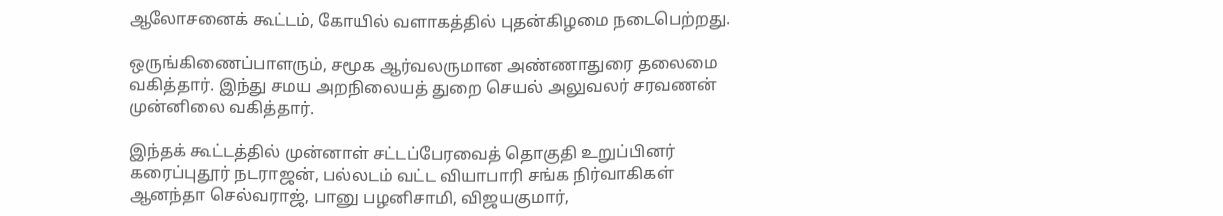ஆலோசனைக் கூட்டம், கோயில் வளாகத்தில் புதன்கிழமை நடைபெற்றது.

ஒருங்கிணைப்பாளரும், சமூக ஆர்வலருமான அண்ணாதுரை தலைமை வகித்தார். இந்து சமய அறநிலையத் துறை செயல் அலுவலர் சரவணன் முன்னிலை வகித்தார்.

இந்தக் கூட்டத்தில் முன்னாள் சட்டப்பேரவைத் தொகுதி உறுப்பினர் கரைப்புதூர் நடராஜன், பல்லடம் வட்ட வியாபாரி சங்க நிர்வாகிகள் ஆனந்தா செல்வராஜ், பானு பழனிசாமி, விஜயகுமார்,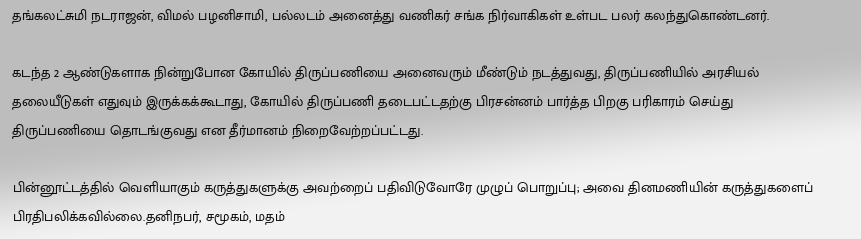தங்கலட்சுமி நடராஜன், விமல் பழனிசாமி, பல்லடம் அனைத்து வணிகர் சங்க நிர்வாகிகள் உள்பட பலர் கலந்துகொண்டனர்.

கடந்த 2 ஆண்டுகளாக நின்றுபோன கோயில் திருப்பணியை அனைவரும் மீண்டும் நடத்துவது, திருப்பணியில் அரசியல் தலையீடுகள் எதுவும் இருக்கக்கூடாது, கோயில் திருப்பணி தடைபட்டதற்கு பிரசன்னம் பார்த்த பிறகு பரிகாரம் செய்து திருப்பணியை தொடங்குவது என தீர்மானம் நிறைவேற்றப்பட்டது.

பின்னூட்டத்தில் வெளியாகும் கருத்துகளுக்கு அவற்றைப் பதிவிடுவோரே முழுப் பொறுப்பு; அவை தினமணியின் கருத்துகளைப் பிரதிபலிக்கவில்லை.தனிநபர், சமூகம், மதம்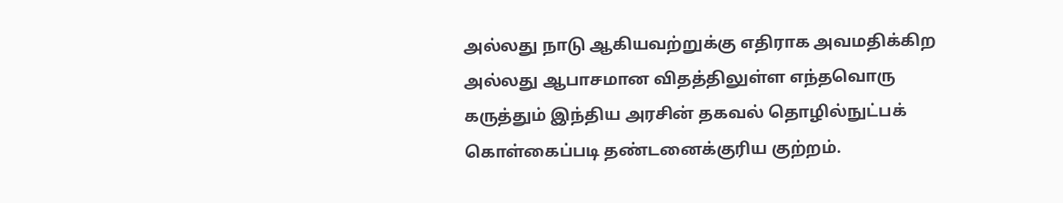அல்லது நாடு ஆகியவற்றுக்கு எதிராக அவமதிக்கிற அல்லது ஆபாசமான விதத்திலுள்ள எந்தவொரு கருத்தும் இந்திய அரசின் தகவல் தொழில்நுட்பக் கொள்கைப்படி தண்டனைக்குரிய குற்றம்.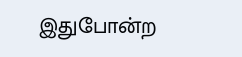இதுபோன்ற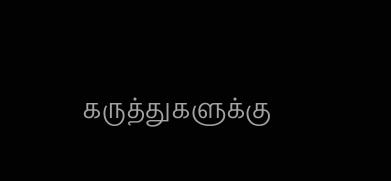கருத்துகளுக்கு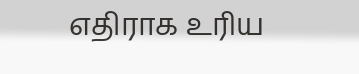எதிராக உரிய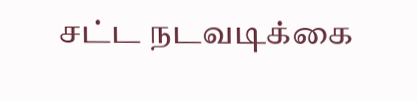சட்ட நடவடிக்கை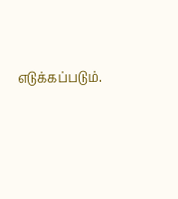எடுக்கப்படும்.